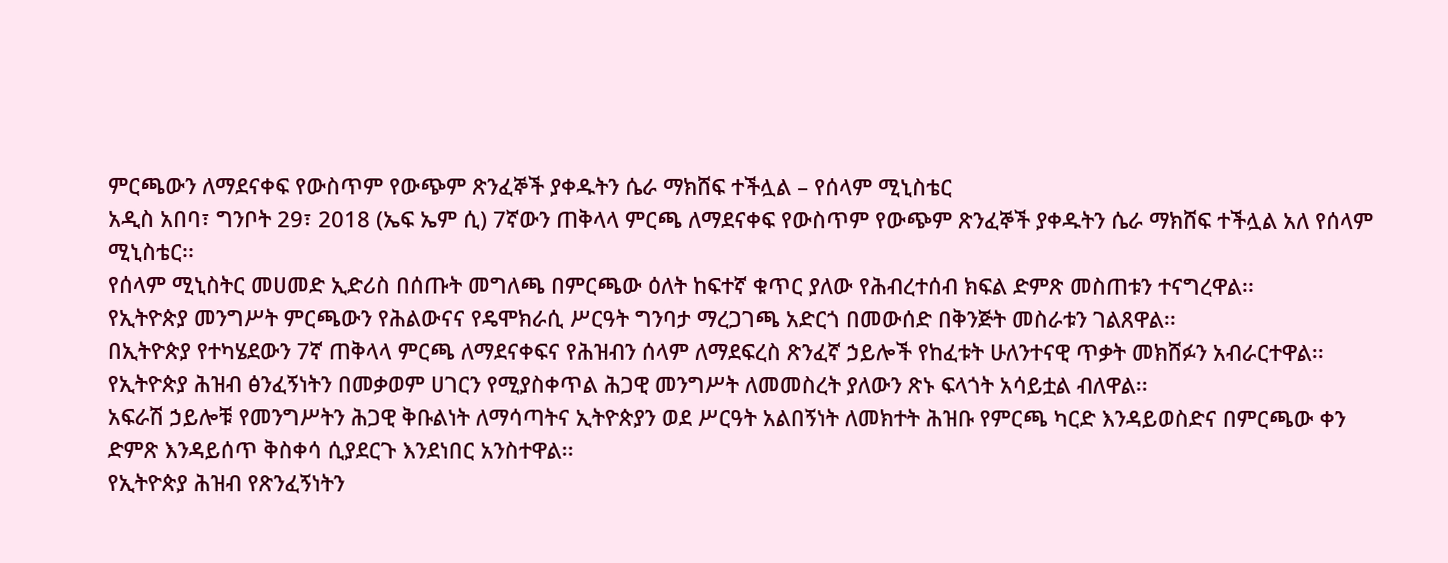ምርጫውን ለማደናቀፍ የውስጥም የውጭም ጽንፈኞች ያቀዱትን ሴራ ማክሸፍ ተችሏል – የሰላም ሚኒስቴር
አዲስ አበባ፣ ግንቦት 29፣ 2018 (ኤፍ ኤም ሲ) 7ኛውን ጠቅላላ ምርጫ ለማደናቀፍ የውስጥም የውጭም ጽንፈኞች ያቀዱትን ሴራ ማክሸፍ ተችሏል አለ የሰላም ሚኒስቴር፡፡
የሰላም ሚኒስትር መሀመድ ኢድሪስ በሰጡት መግለጫ በምርጫው ዕለት ከፍተኛ ቁጥር ያለው የሕብረተሰብ ክፍል ድምጽ መስጠቱን ተናግረዋል፡፡
የኢትዮጵያ መንግሥት ምርጫውን የሕልውናና የዴሞክራሲ ሥርዓት ግንባታ ማረጋገጫ አድርጎ በመውሰድ በቅንጅት መስራቱን ገልጸዋል፡፡
በኢትዮጵያ የተካሄደውን 7ኛ ጠቅላላ ምርጫ ለማደናቀፍና የሕዝብን ሰላም ለማደፍረስ ጽንፈኛ ኃይሎች የከፈቱት ሁለንተናዊ ጥቃት መክሸፉን አብራርተዋል፡፡
የኢትዮጵያ ሕዝብ ፅንፈኝነትን በመቃወም ሀገርን የሚያስቀጥል ሕጋዊ መንግሥት ለመመስረት ያለውን ጽኑ ፍላጎት አሳይቷል ብለዋል፡፡
አፍራሽ ኃይሎቹ የመንግሥትን ሕጋዊ ቅቡልነት ለማሳጣትና ኢትዮጵያን ወደ ሥርዓት አልበኝነት ለመክተት ሕዝቡ የምርጫ ካርድ እንዳይወስድና በምርጫው ቀን ድምጽ እንዳይሰጥ ቅስቀሳ ሲያደርጉ እንደነበር አንስተዋል፡፡
የኢትዮጵያ ሕዝብ የጽንፈኝነትን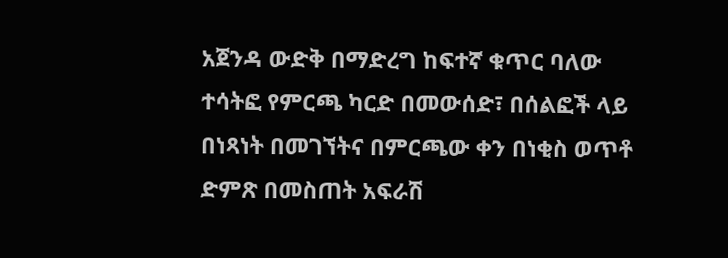አጀንዳ ውድቅ በማድረግ ከፍተኛ ቁጥር ባለው ተሳትፎ የምርጫ ካርድ በመውሰድ፣ በሰልፎች ላይ በነጻነት በመገኘትና በምርጫው ቀን በነቂስ ወጥቶ ድምጽ በመስጠት አፍራሽ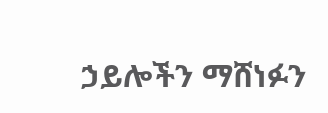ኃይሎችን ማሸነፉን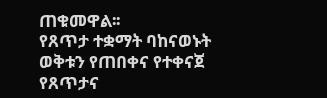ጠቁመዋል፡፡
የጸጥታ ተቋማት ባከናወኑት ወቅቱን የጠበቀና የተቀናጀ የጸጥታና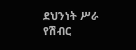ደህንነት ሥራ የሽብር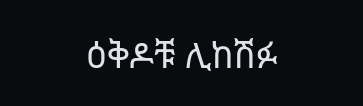ዕቅዶቹ ሊከሽፉ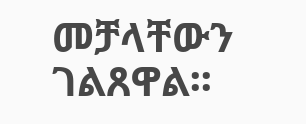መቻላቸውን ገልጸዋል፡፡